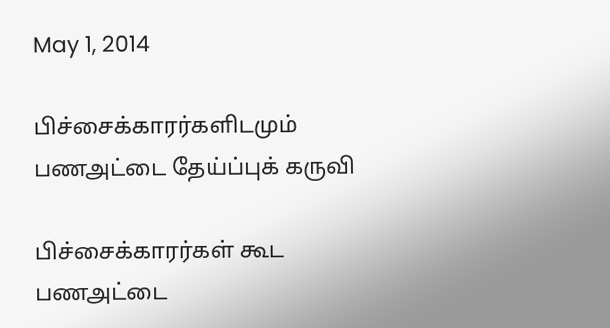May 1, 2014

பிச்சைக்காரர்களிடமும் பணஅட்டை தேய்ப்புக் கருவி

பிச்சைக்காரர்கள் கூட பணஅட்டை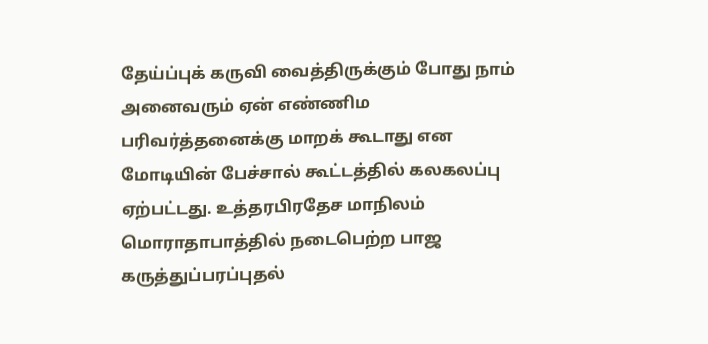தேய்ப்புக் கருவி வைத்திருக்கும் போது நாம் அனைவரும் ஏன் எண்ணிம பரிவர்த்தனைக்கு மாறக் கூடாது என மோடியின் பேச்சால் கூட்டத்தில் கலகலப்பு ஏற்பட்டது. உத்தரபிரதேச மாநிலம் மொராதாபாத்தில் நடைபெற்ற பாஜ கருத்துப்பரப்புதல்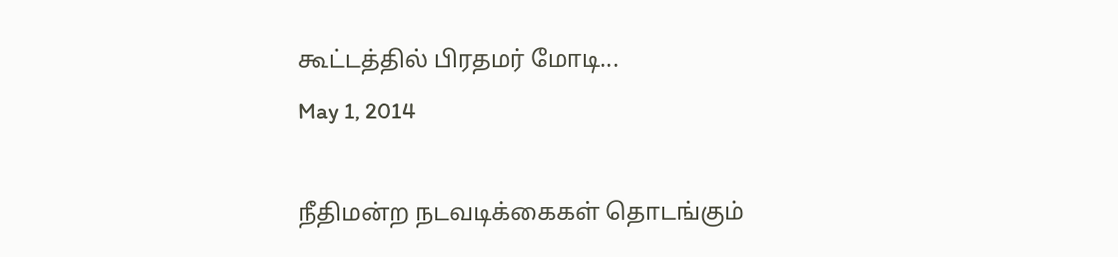கூட்டத்தில் பிரதமர் மோடி...
May 1, 2014

நீதிமன்ற நடவடிக்கைகள் தொடங்கும்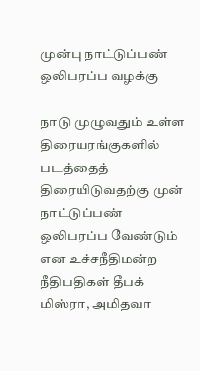முன்பு நாட்டுப்பண் ஒலிபரப்ப வழக்கு

நாடு முழுவதும் உள்ள திரையரங்குகளில் படத்தைத் திரையிடுவதற்கு முன் நாட்டுப்பண் ஒலிபரப்ப வேண்டும் என உச்சநீதிமன்ற நீதிபதிகள் தீபக் மிஸ்ரா, அமிதவா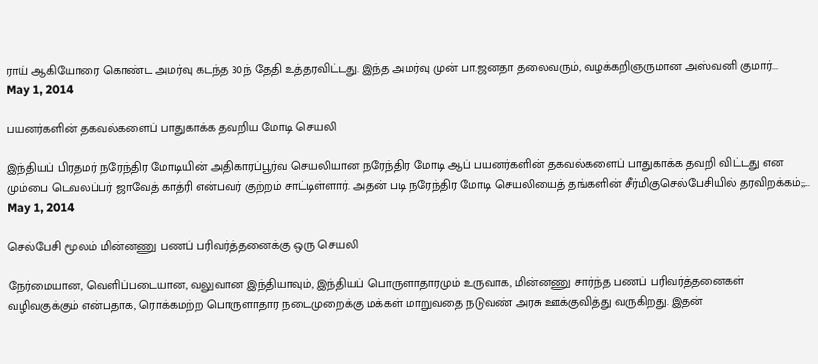ராய் ஆகியோரை கொண்ட அமர்வு கடந்த 30ந் தேதி உத்தரவிட்டது. இந்த அமர்வு முன் பா.ஜனதா தலைவரும், வழக்கறிஞருமான அஸ்வனி குமார்...
May 1, 2014

பயனர்களின் தகவல்களைப் பாதுகாக்க தவறிய மோடி செயலி

இந்தியப் பிரதமர் நரேந்திர மோடியின் அதிகாரப்பூர்வ செயலியான நரேந்திர மோடி ஆப் பயனர்களின் தகவல்களைப் பாதுகாக்க தவறி விட்டது என மும்பை டெவலப்பர் ஜாவேத் காத்ரி என்பவர் குற்றம் சாட்டிள்ளார். அதன் படி நரேந்திர மோடி செயலியைத் தங்களின் சீர்மிகுசெல்பேசியில் தரவிறக்கம்;;...
May 1, 2014

செல்பேசி மூலம் மின்னணு பணப் பரிவர்த்தனைக்கு ஒரு செயலி

நேர்மையான, வெளிப்படையான, வலுவான இந்தியாவும், இந்தியப் பொருளாதாரமும் உருவாக, மின்னணு சார்ந்த பணப் பரிவர்த்தனைகள் வழிவகுக்கும் என்பதாக, ரொக்கமற்ற பொருளாதார நடைமுறைக்கு மக்கள் மாறுவதை நடுவண் அரசு ஊக்குவித்து வருகிறது. இதன்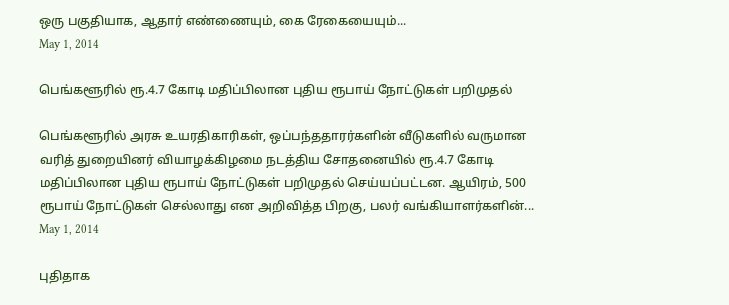ஒரு பகுதியாக, ஆதார் எண்ணையும், கை ரேகையையும்...
May 1, 2014

பெங்களூரில் ரூ.4.7 கோடி மதிப்பிலான புதிய ரூபாய் நோட்டுகள் பறிமுதல்

பெங்களூரில் அரசு உயரதிகாரிகள், ஒப்பந்ததாரர்களின் வீடுகளில் வருமான வரித் துறையினர் வியாழக்கிழமை நடத்திய சோதனையில் ரூ.4.7 கோடி மதிப்பிலான புதிய ரூபாய் நோட்டுகள் பறிமுதல் செய்யப்பட்டன. ஆயிரம், 500 ரூபாய் நோட்டுகள் செல்லாது என அறிவித்த பிறகு, பலர் வங்கியாளர்களின்...
May 1, 2014

புதிதாக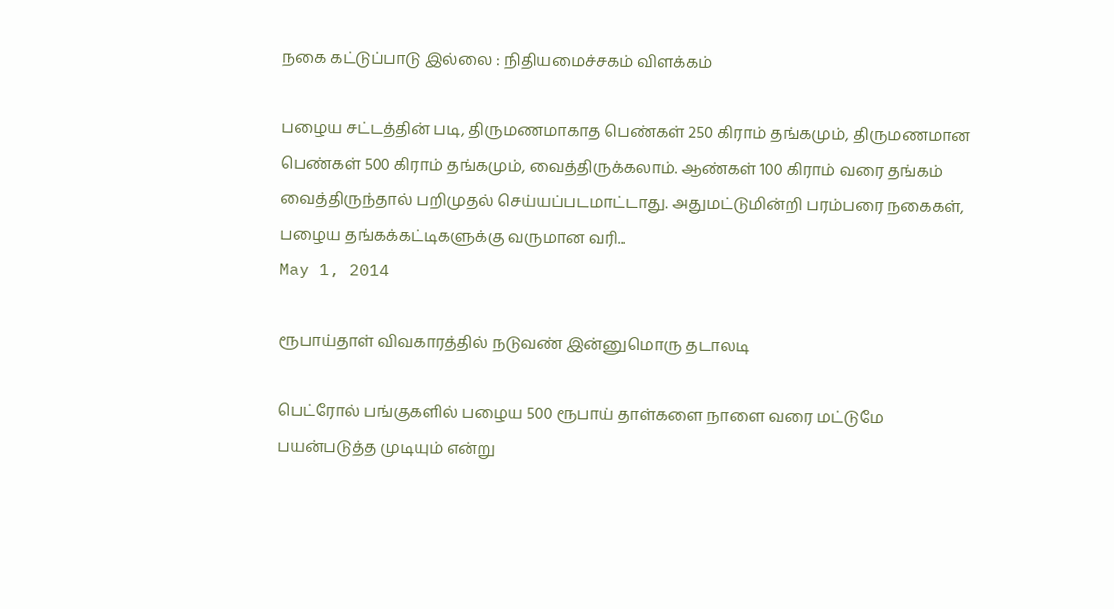நகை கட்டுப்பாடு இல்லை : நிதியமைச்சகம் விளக்கம்

பழைய சட்டத்தின் படி, திருமணமாகாத பெண்கள் 250 கிராம் தங்கமும், திருமணமான பெண்கள் 500 கிராம் தங்கமும், வைத்திருக்கலாம். ஆண்கள் 100 கிராம் வரை தங்கம் வைத்திருந்தால் பறிமுதல் செய்யப்படமாட்டாது. அதுமட்டுமின்றி பரம்பரை நகைகள், பழைய தங்கக்கட்டிகளுக்கு வருமான வரி...
May 1, 2014

ரூபாய்தாள் விவகாரத்தில் நடுவண் இன்னுமொரு தடாலடி

பெட்ரோல் பங்குகளில் பழைய 500 ரூபாய் தாள்களை நாளை வரை மட்டுமே பயன்படுத்த முடியும் என்று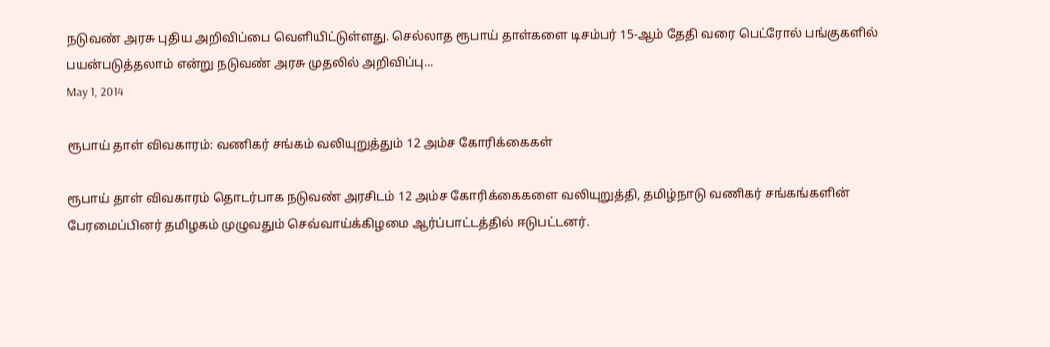நடுவண் அரசு புதிய அறிவிப்பை வெளியிட்டுள்ளது. செல்லாத ரூபாய் தாள்களை டிசம்பர் 15-ஆம் தேதி வரை பெட்ரோல் பங்குகளில் பயன்படுத்தலாம் என்று நடுவண் அரசு முதலில் அறிவிப்பு...
May 1, 2014

ரூபாய் தாள் விவகாரம்: வணிகர் சங்கம் வலியுறுத்தும் 12 அம்ச கோரிக்கைகள்

ரூபாய் தாள் விவகாரம் தொடர்பாக நடுவண் அரசிடம் 12 அம்ச கோரிக்கைகளை வலியுறுத்தி, தமிழ்நாடு வணிகர் சங்கங்களின் பேரமைப்பினர் தமிழகம் முழுவதும் செவ்வாய்க்கிழமை ஆர்ப்பாட்டத்தில் ஈடுபட்டனர்.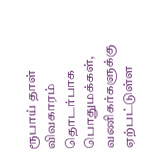ரூபாய் தாள் விவகாரம் தொடர்பாக பொதுமக்கள், வணிகர்களுக்கு ஏற்பட்டுள்ள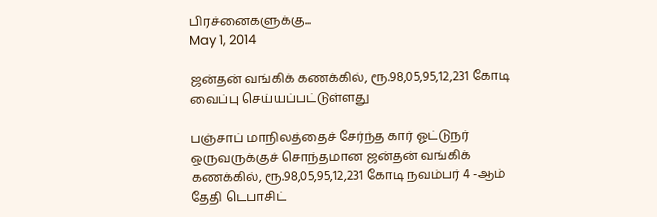பிரச்னைகளுக்கு...
May 1, 2014

ஜன்தன் வங்கிக் கணக்கில், ரூ.98,05,95,12,231 கோடி வைப்பு செய்யப்பட்டுள்ளது

பஞ்சாப் மாநிலத்தைச் சேர்ந்த கார் ஓட்டுநர் ஒருவருக்குச் சொந்தமான ஜன்தன் வங்கிக் கணக்கில், ரூ.98,05,95,12,231 கோடி நவம்பர் 4 -ஆம் தேதி டெபாசிட்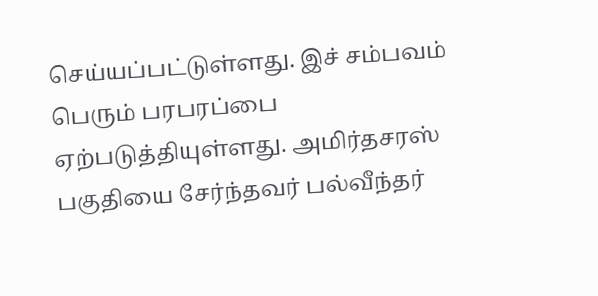செய்யப்பட்டுள்ளது. இச் சம்பவம் பெரும் பரபரப்பை ஏற்படுத்தியுள்ளது. அமிர்தசரஸ் பகுதியை சேர்ந்தவர் பல்வீந்தர்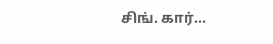சிங். கார்...